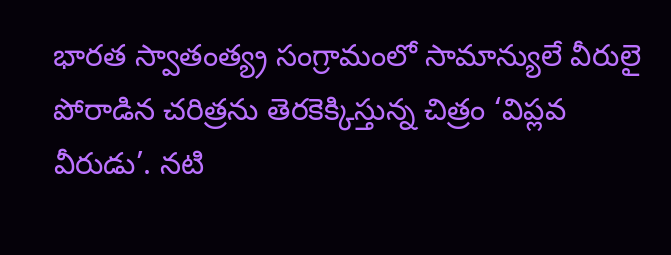భారత స్వాతంత్య్ర సంగ్రామంలో సామాన్యులే వీరులై పోరాడిన చరిత్రను తెరకెక్కిస్తున్న చిత్రం ‘విప్లవ వీరుడు’. నటి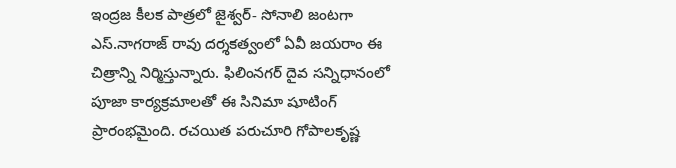ఇంద్రజ కీలక పాత్రలో జైశ్వర్- సోనాలి జంటగా ఎస్.నాగరాజ్ రావు దర్శకత్వంలో ఏవీ జయరాం ఈ చిత్రాన్ని నిర్మిస్తున్నారు. ఫిలింనగర్ దైవ సన్నిధానంలో పూజా కార్యక్రమాలతో ఈ సినిమా షూటింగ్ ప్రారంభమైంది. రచయిత పరుచూరి గోపాలకృష్ణ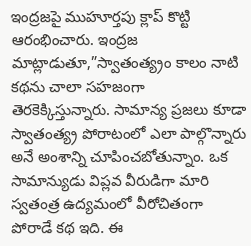ఇంద్రజపై ముహూర్తపు క్లాప్ కొట్టి ఆరంభించారు. ఇంద్రజ మాట్లాడుతూ,”స్వాతంత్య్రం కాలం నాటి కథను చాలా సహజంగా తెరకెక్కిస్తున్నారు. సామాన్య ప్రజలు కూడా స్వాతంత్య్ర పోరాటంలో ఎలా పాల్గొన్నారు అనే అంశాన్ని చూపించబోతున్నాం. ఒక సామాన్యుడు విప్లవ వీరుడిగా మారి స్వతంత్ర ఉద్యమంలో వీరోచితంగా పోరాడే కథ ఇది. ఈ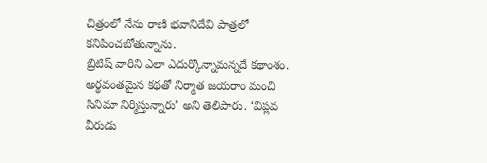చిత్రంలో నేను రాణి భవానిదేవి పాత్రలో కనిపించబోతున్నాను.
బ్రిటిష్ వారిని ఎలా ఎదుర్కొన్నామన్నదే కథాంశం. అర్థవంతమైన కథతో నిర్మాత జయరాం మంచి సినిమా నిర్మిస్తున్నారు’ అని తెలిపారు. ‘విప్లవ వీరుడు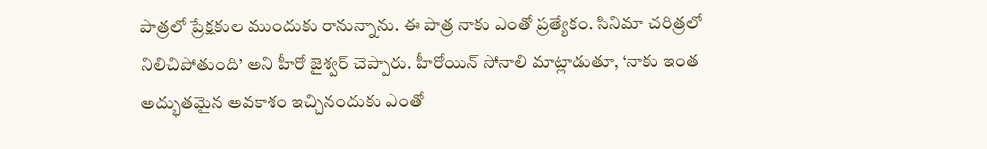పాత్రలో ప్రేక్షకుల ముందుకు రానున్నాను. ఈ పాత్ర నాకు ఎంతో ప్రత్యేకం. సినిమా చరిత్రలో నిలిచిపోతుంది’ అని హీరో జైశ్వర్ చెప్పారు. హీరోయిన్ సోనాలి మాట్లాడుతూ, ‘నాకు ఇంత అద్భుతమైన అవకాశం ఇచ్చినందుకు ఎంతో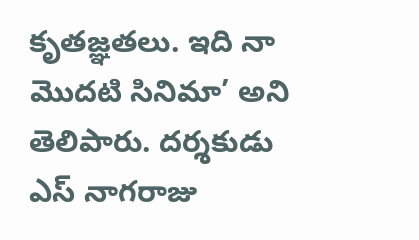కృతజ్ఞతలు. ఇది నా మొదటి సినిమా’ అని తెలిపారు. దర్శకుడు ఎస్ నాగరాజు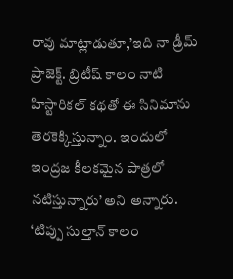రావు మాట్లాడుతూ,’ఇది నా డ్రీమ్ ప్రాజెక్ట్. బ్రిటీష్ కాలం నాటి హిస్టారికల్ కథతో ఈ సినిమాను తెరకెక్కిస్తున్నాం. ఇందులో ఇంద్రజ కీలకమైన పాత్రలో నటిస్తున్నారు’ అని అన్నారు. ‘టిప్పు సుల్తాన్ కాలం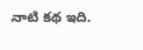నాటి కథ ఇది.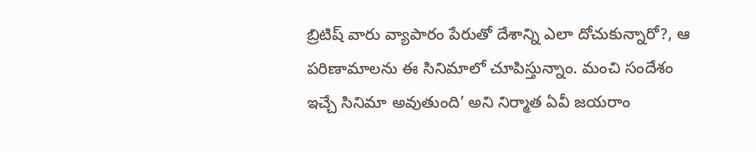బ్రిటిష్ వారు వ్యాపారం పేరుతో దేశాన్ని ఎలా దోచుకున్నారో?, ఆ పరిణామాలను ఈ సినిమాలో చూపిస్తున్నాం. మంచి సందేశం ఇచ్చే సినిమా అవుతుంది’ అని నిర్మాత ఏవీ జయరాం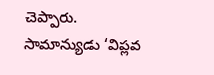చెప్పారు.
సామాన్యుడు ‘విప్లవ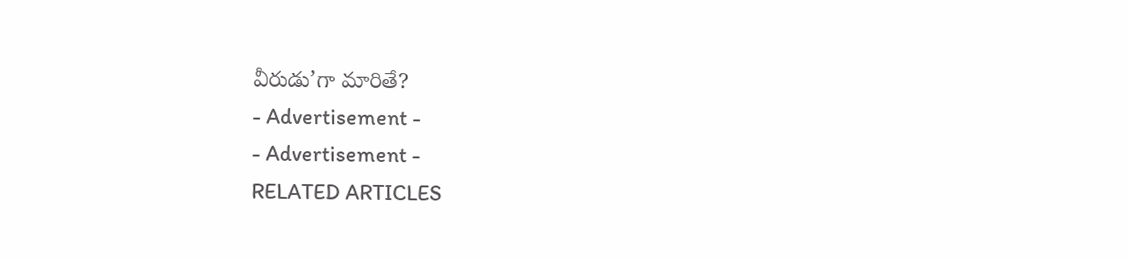వీరుడు’గా మారితే?
- Advertisement -
- Advertisement -
RELATED ARTICLES